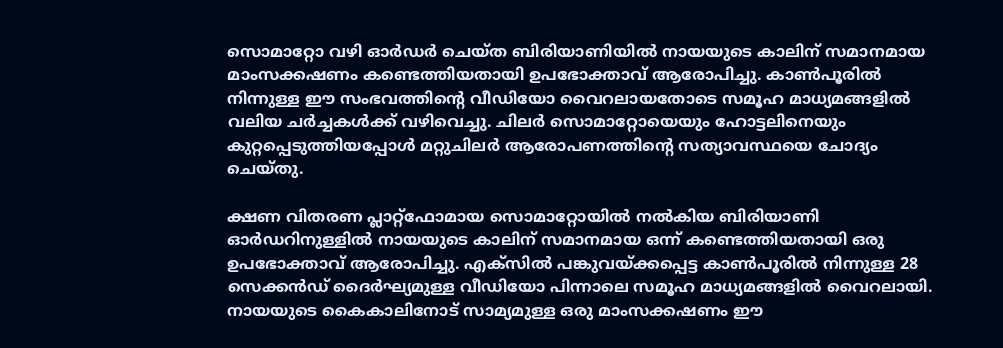സൊമാറ്റോ വഴി ഓർഡർ ചെയ്ത ബിരിയാണിയിൽ നായയുടെ കാലിന് സമാനമായ മാംസക്കഷണം കണ്ടെത്തിയതായി ഉപഭോക്താവ് ആരോപിച്ചു. കാൺപൂരിൽ നിന്നുള്ള ഈ സംഭവത്തിന്റെ വീഡിയോ വൈറലായതോടെ സമൂഹ മാധ്യമങ്ങളിൽ വലിയ ചർച്ചകൾക്ക് വഴിവെച്ചു. ചിലർ സൊമാറ്റോയെയും ഹോട്ടലിനെയും കുറ്റപ്പെടുത്തിയപ്പോൾ മറ്റുചിലർ ആരോപണത്തിന്റെ സത്യാവസ്ഥയെ ചോദ്യം ചെയ്തു.

ക്ഷണ വിതരണ പ്ലാറ്റ്‌ഫോമായ സൊമാറ്റോയിൽ നൽകിയ ബിരിയാണി ഓർഡറിനുള്ളിൽ നായയുടെ കാലിന് സമാനമായ ഒന്ന് കണ്ടെത്തിയതായി ഒരു ഉപഭോക്താവ് ആരോപിച്ചു. എക്സിൽ പങ്കുവയ്ക്കപ്പെട്ട കാൺപൂരിൽ നിന്നുള്ള 28 സെക്കൻഡ് ദൈർഘ്യമുള്ള വീഡിയോ പിന്നാലെ സമൂഹ മാധ്യമങ്ങളിൽ വൈറലായി. നായയുടെ കൈകാലിനോട് സാമ്യമുള്ള ഒരു മാംസക്കഷണം ഈ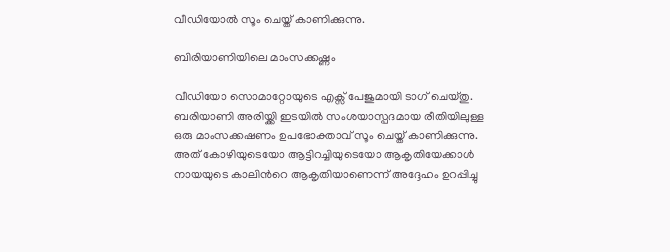വീഡിയോൽ സൂം ചെയ്ത് കാണിക്കുന്നു.

ബിരിയാണിയിലെ മാംസക്കഷ്ണം

വീഡിയോ സൊമാറ്റോയുടെ എക്സ് പേജുമായി ടാഗ് ചെയ്തു. ബരിയാണി അരിയ്ക്കി ഇടയിൽ സംശയാസ്പദമായ രീതിയിലുള്ള ഒരു മാംസക്കഷണം ഉപഭോക്താവ് സൂം ചെയ്ത് കാണിക്കുന്നു. അത് കോഴിയുടെയോ ആട്ടിറച്ചിയുടെയോ ആകൃതിയേക്കാൾ നായയുടെ കാലിന്‍റെ ആകൃതിയാണെന്ന് അദ്ദേഹം ഉറപ്പിച്ചു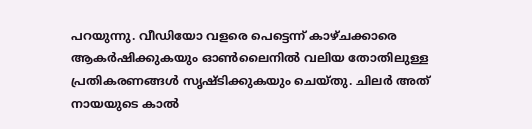പറയുന്നു. വീഡിയോ വളരെ പെട്ടെന്ന് കാഴ്ചക്കാരെ ആകർഷിക്കുകയും ഓൺലൈനിൽ വലിയ തോതിലുള്ള പ്രതികരണങ്ങൾ സൃഷ്ടിക്കുകയും ചെയ്തു. ചിലർ അത് നായയുടെ കാൽ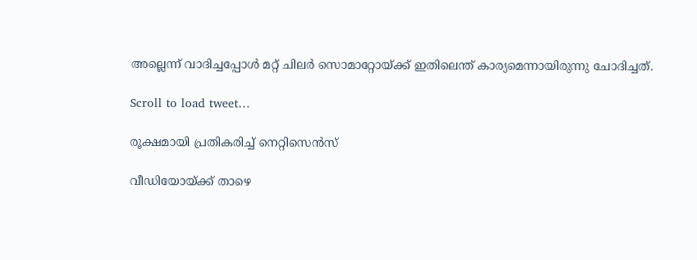അല്ലെന്ന് വാദിച്ചപ്പോൾ മറ്റ് ചിലർ സൊമാറ്റോയ്ക്ക് ഇതിലെന്ത് കാര്യമെന്നായിരുന്നു ചോദിച്ചത്.

Scroll to load tweet…

രൂക്ഷമായി പ്രതികരിച്ച് നെറ്റിസെന്‍സ്

വീഡിയോയ്ക്ക് താഴെ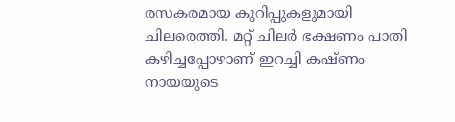രസകരമായ കുറിപ്പുകളുമായി ചിലരെത്തി. മറ്റ് ചിലർ ഭക്ഷണം പാതി കഴിച്ചപ്പോഴാണ് ഇറച്ചി കഷ്ണം നായയുടെ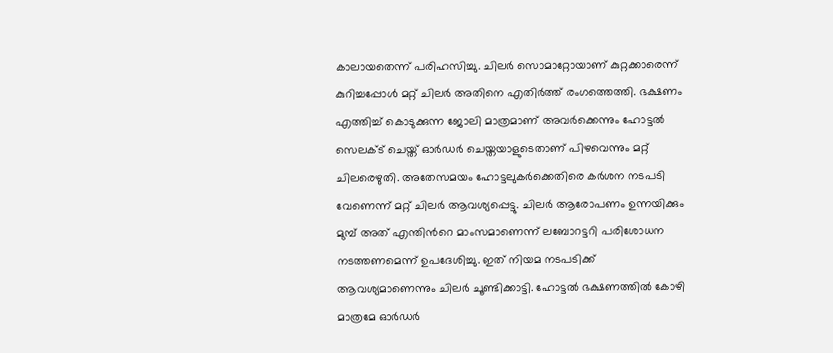കാലായതെന്ന് പരിഹസിച്ചു. ചിലർ സൊമാറ്റോയാണ് കുറ്റക്കാരെന്ന് കുറിച്ചപ്പോൾ മറ്റ് ചിലർ അതിനെ എതിർത്ത് രംഗത്തെത്തി. ഭക്ഷണം എത്തിച്ച് കൊടുക്കുന്ന ജോലി മാത്രമാണ് അവർക്കെന്നും ഹോട്ടൽ സെലക്ട് ചെയ്ത് ഓർഡർ ചെയ്തയാളുടെതാണ് പിഴവെന്നും മറ്റ് ചിലരെഴുതി. അതേസമയം ഹോട്ടലുകർക്കെതിരെ കർശന നടപടി വേണെന്ന് മറ്റ് ചിലർ ആവശ്യപ്പെട്ടു. ചിലർ ആരോപണം ഉന്നയിക്കും മുമ്പ് അത് എന്തിന്‍റെ മാംസമാണെന്ന് ലബോറട്ടറി പരിശോധന നടത്തണമെന്ന് ഉപദേശിച്ചു. ഇത് നിയമ നടപടിക്ക് ആവശ്യമാണെന്നും ചിലർ ചൂണ്ടിക്കാട്ടി. ഹോട്ടൽ ഭക്ഷണത്തിൽ കോഴി മാത്രമേ ഓർഡർ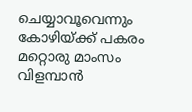ചെയ്യാവൂവെന്നും കോഴിയ്ക്ക് പകരം മറ്റൊരു മാംസം വിളമ്പാൻ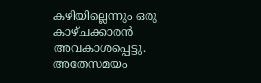കഴിയില്ലെന്നും ഒരു കാഴ്ചക്കാരൻ അവകാശപ്പെട്ടു. അതേസമയം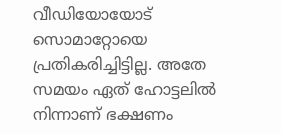വീഡിയോയോട് സൊമാറ്റോയെ പ്രതികരിച്ചിട്ടില്ല. അതേ സമയം ഏത് ഹോട്ടലിൽ നിന്നാണ് ഭക്ഷണം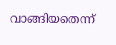വാങ്ങിയതെന്ന്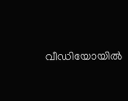വീഡിയോയിൽ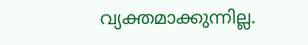വ്യക്തമാക്കുന്നില്ല.